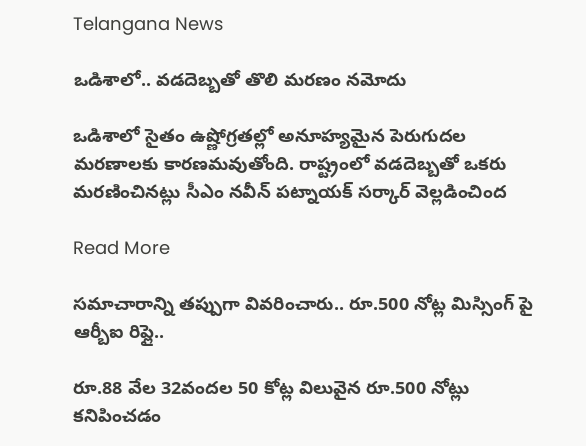Telangana News

ఒడిశాలో.. వడదెబ్బతో తొలి మరణం నమోదు

ఒడిశాలో సైతం ఉష్ణోగ్రతల్లో అనూహ్యమైన పెరుగుదల మరణాలకు కారణమవుతోంది. రాష్ట్రంలో వడదెబ్బతో ఒకరు మరణించినట్లు సీఎం నవీన్ పట్నాయక్ సర్కార్ వెల్లడించింద

Read More

సమాచారాన్ని తప్పుగా వివరించారు.. రూ.500 నోట్ల మిస్సింగ్ పై ఆర్బీఐ రిప్లై..

రూ.88 వేల 32వందల 50 కోట్ల విలువైన రూ.500 నోట్లు కనిపించడం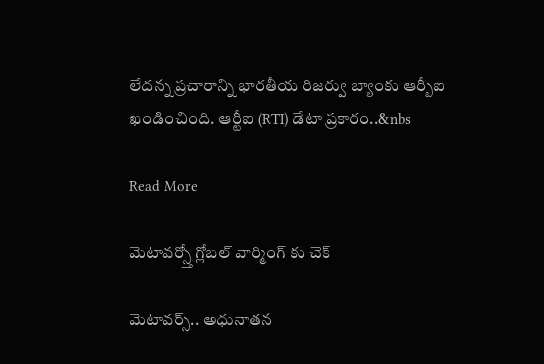లేదన్న ప్రచారాన్ని భారతీయ రిజర్వు బ్యాంకు ఆర్బీఐ ఖండించింది. ఆర్టీఐ (RTI) డేటా ప్రకారం..&nbs

Read More

మెటావర్స్తో గ్లోబల్ వార్మింగ్ కు చెక్

మెటావర్స్.. అధునాతన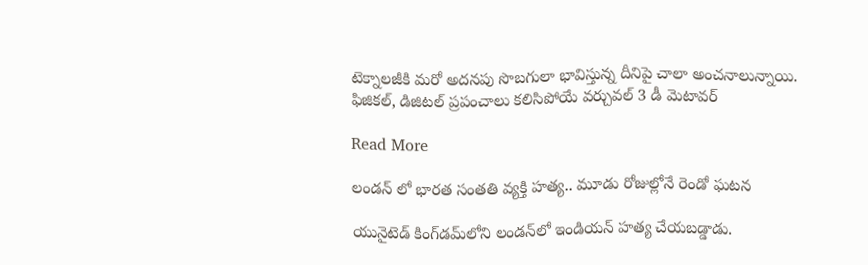టెక్నాలజీకి మరో అదనపు సొబగులా భావిస్తున్న దీనిపై చాలా అంచనాలున్నాయి. ఫిజికల్, డిజిటల్ ప్రపంచాలు కలిసిపోయే వర్చువల్ 3 డీ మెటావర్

Read More

లండన్ లో భారత సంతతి వ్యక్తి హత్య.. మూడు రోజుల్లోనే రెండో ఘటన

యునైటెడ్ కింగ్‌డమ్‌లోని లండన్‌లో ఇండియన్ హత్య చేయబడ్డాడు.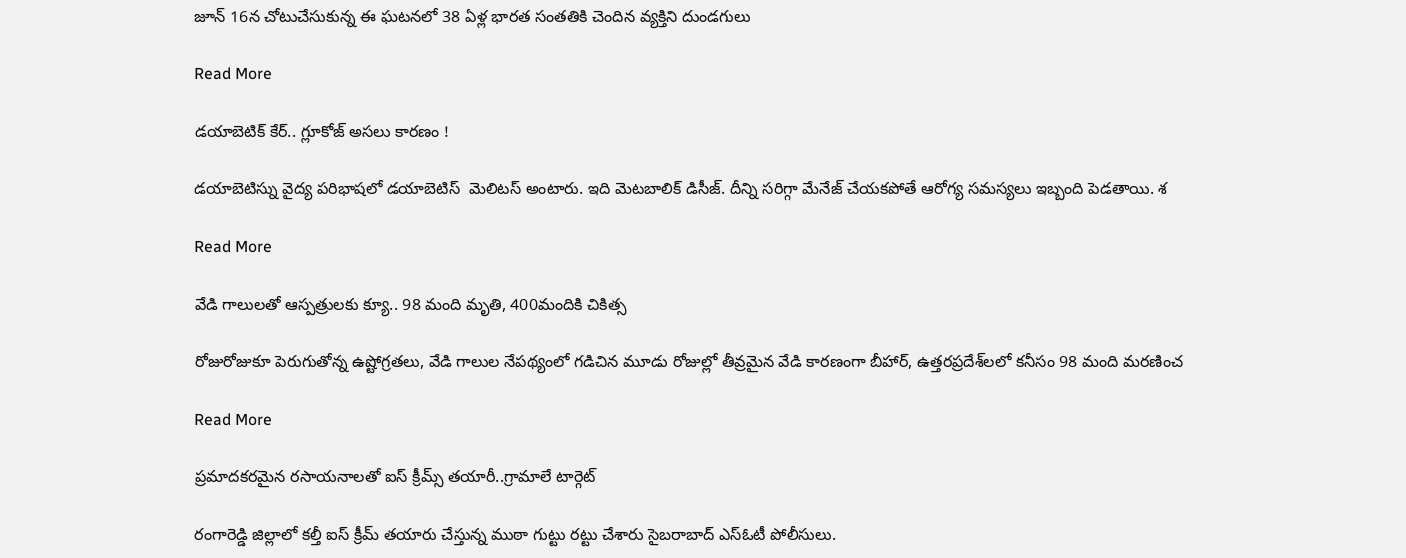జూన్ 16న చోటుచేసుకున్న ఈ ఘటనలో 38 ఏళ్ల భారత సంతతికి చెందిన వ్యక్తిని దుండగులు

Read More

డయాబెటిక్ కేర్.. గ్లూకోజ్ అసలు కారణం !

డయాబెటిస్ను వైద్య పరిభాషలో డయాబెటిస్  మెలిటస్ అంటారు. ఇది మెటబాలిక్ డిసీజ్. దీన్ని సరిగ్గా మేనేజ్ చేయకపోతే ఆరోగ్య సమస్యలు ఇబ్బంది పెడతాయి. శ

Read More

వేడి గాలులతో ఆస్పత్రులకు క్యూ.. 98 మంది మృతి, 400మందికి చికిత్స

రోజురోజుకూ పెరుగుతోన్న ఉష్టోగ్రతలు, వేడి గాలుల నేపథ్యంలో గడిచిన మూడు రోజుల్లో తీవ్రమైన వేడి కారణంగా బీహార్, ఉత్తరప్రదేశ్‌లలో కనీసం 98 మంది మరణించ

Read More

ప్రమాదకరమైన రసాయనాలతో ఐస్ క్రీమ్స్ తయారీ..గ్రామాలే టార్గెట్

రంగారెడ్డి జిల్లాలో కల్తీ ఐస్ క్రీమ్ తయారు చేస్తున్న ముఠా గుట్టు రట్టు చేశారు సైబరాబాద్ ఎస్ఓటీ పోలీసులు.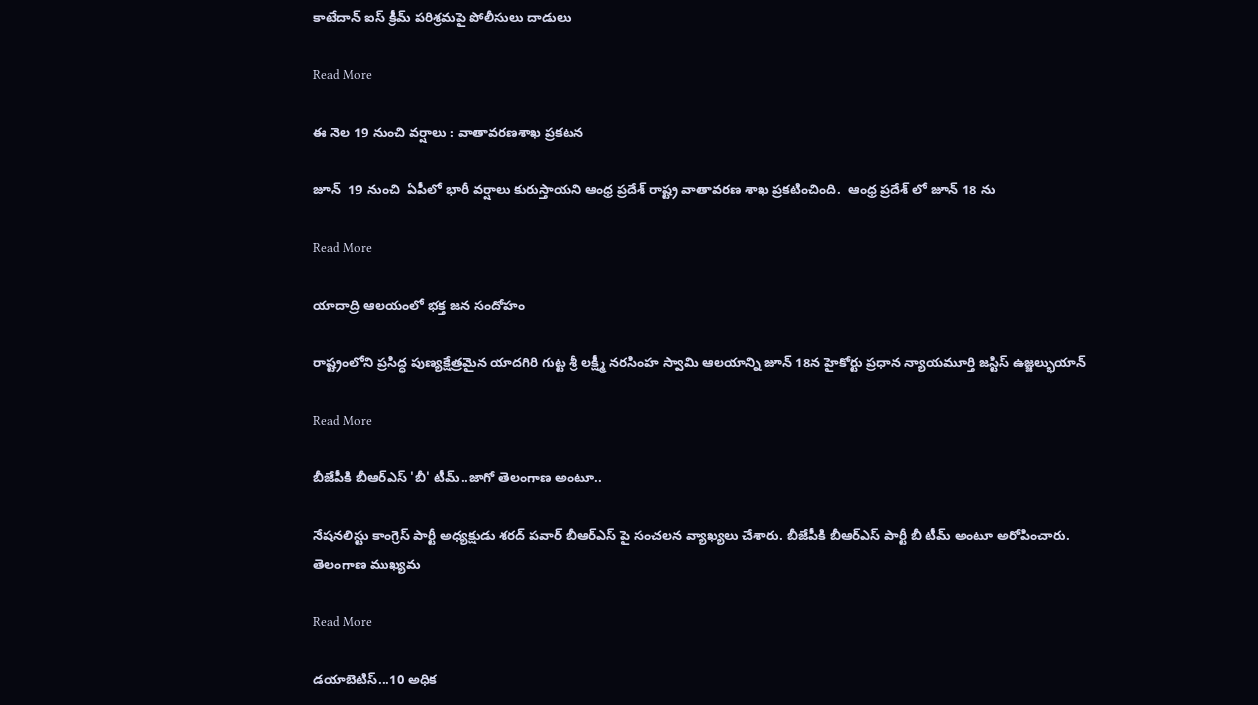కాటేదాన్ ఐస్ క్రీమ్ పరిశ్రమపై పోలీసులు దాడులు

Read More

ఈ నెల 19 నుంచి వర్షాలు : వాతావరణశాఖ ప్రకటన

జూన్  19 నుంచి  ఏపీలో భారీ వర్షాలు కురుస్తాయని ఆంధ్ర ప్రదేశ్‌ రాష్ట్ర వాతావరణ శాఖ ప్రకటించింది.  ఆంధ్ర ప్రదేశ్‌ లో జూన్ 18 ను

Read More

యాదాద్రి ఆలయంలో భక్త జన సందోహం

రాష్ట్రంలోని ప్రసిద్ధ పుణ్యక్షేత్రమైన యాదగిరి గుట్ట శ్రీ లక్ష్మీ నరసింహ స్వామి ఆలయాన్ని జూన్ 18న హైకోర్టు ప్రధాన న్యాయమూర్తి జస్టిస్ ఉజ్జల్భుయాన్

Read More

బీజేపీకి బీఆర్ఎస్ 'బీ' టీమ్..జాగో తెలంగాణ అంటూ..

నేషనలిస్టు కాంగ్రెస్ పార్టీ అధ్యక్షుడు శరద్ పవార్ బీఆర్ఎస్ పై సంచలన వ్యాఖ్యలు చేశారు. బీజేపీకి బీఆర్ఎస్ పార్టీ బీ టీమ్ అంటూ అరోపించారు. తెలంగాణ ముఖ్యమ

Read More

డయాబెటిస్...10 అధిక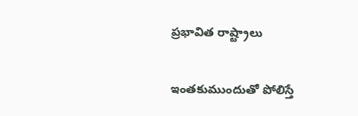ప్రభావిత రాష్ట్రాలు

ఇంతకుముందుతో పోలిస్తే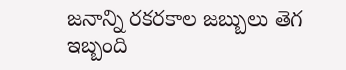జనాన్ని రకరకాల జబ్బులు తెగ ఇబ్బంది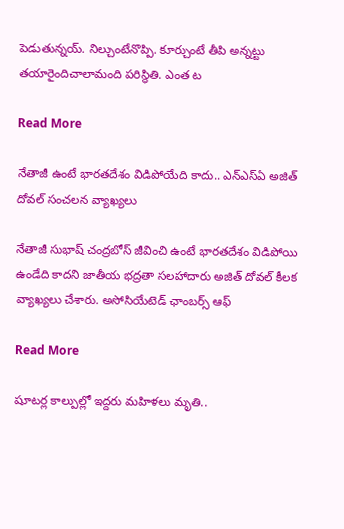పెడుతున్నయ్. నిల్చుంటేనొప్పి. కూర్చుంటే తీపి అన్నట్టు తయారైందిచాలామంది పరిస్థితి. ఎంత ట

Read More

నేతాజీ ఉంటే భారతదేశం విడిపోయేది కాదు.. ఎన్‌ఎస్‌ఏ అజిత్ దోవల్ సంచలన వ్యాఖ్యలు

నేతాజీ సుభాష్ చంద్రబోస్ జీవించి ఉంటే భారతదేశం విడిపోయి ఉండేది కాదని జాతీయ భద్రతా సలహాదారు అజిత్ దోవల్ కీలక వ్యాఖ్యలు చేశారు. అసోసియేటెడ్ ఛాంబర్స్ ఆఫ్

Read More

షూటర్ల కాల్పుల్లో ఇద్దరు మహిళలు మృతి..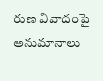రుణ వివాదంపై అనుమానాలు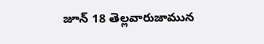జూన్ 18 తెల్లవారుజామున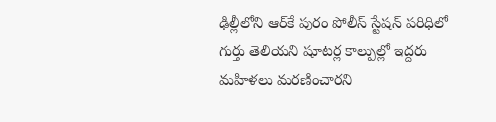ఢిల్లీలోని ఆర్‌కే పురం పోలీస్ స్టేషన్ పరిధిలో గుర్తు తెలియని షూటర్ల కాల్పుల్లో ఇద్దరు మహిళలు మరణించారని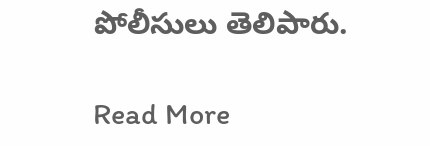పోలీసులు తెలిపారు.

Read More